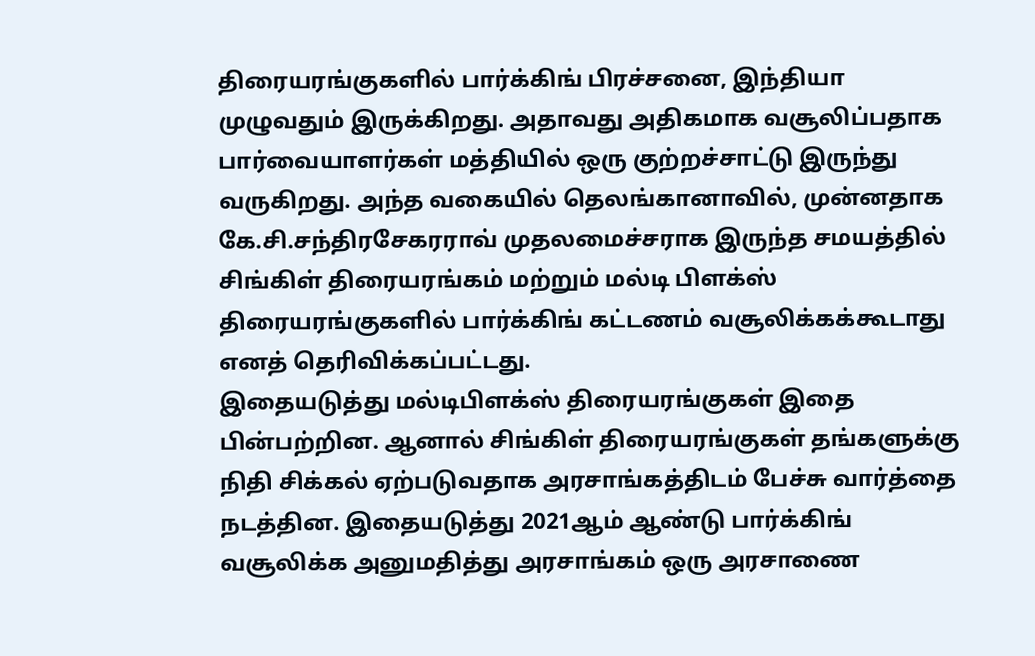திரையரங்குகளில் பார்க்கிங் பிரச்சனை, இந்தியா முழுவதும் இருக்கிறது. அதாவது அதிகமாக வசூலிப்பதாக பார்வையாளர்கள் மத்தியில் ஒரு குற்றச்சாட்டு இருந்து வருகிறது. அந்த வகையில் தெலங்கானாவில், முன்னதாக கே.சி.சந்திரசேகரராவ் முதலமைச்சராக இருந்த சமயத்தில் சிங்கிள் திரையரங்கம் மற்றும் மல்டி பிளக்ஸ் திரையரங்குகளில் பார்க்கிங் கட்டணம் வசூலிக்கக்கூடாது எனத் தெரிவிக்கப்பட்டது.
இதையடுத்து மல்டிபிளக்ஸ் திரையரங்குகள் இதை பின்பற்றின. ஆனால் சிங்கிள் திரையரங்குகள் தங்களுக்கு நிதி சிக்கல் ஏற்படுவதாக அரசாங்கத்திடம் பேச்சு வார்த்தை நடத்தின. இதையடுத்து 2021ஆம் ஆண்டு பார்க்கிங் வசூலிக்க அனுமதித்து அரசாங்கம் ஒரு அரசாணை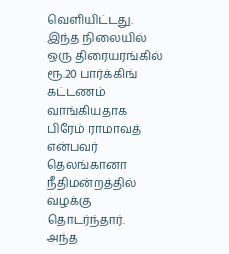வெளியிட்டது. இந்த நிலையில் ஒரு திரையரங்கில் ரூ.20 பார்க்கிங் கட்டணம் வாங்கியதாக பிரேம் ராமாவத் என்பவர் தெலங்கானா நீதிமன்றத்தில் வழக்கு தொடர்ந்தார்.
அந்த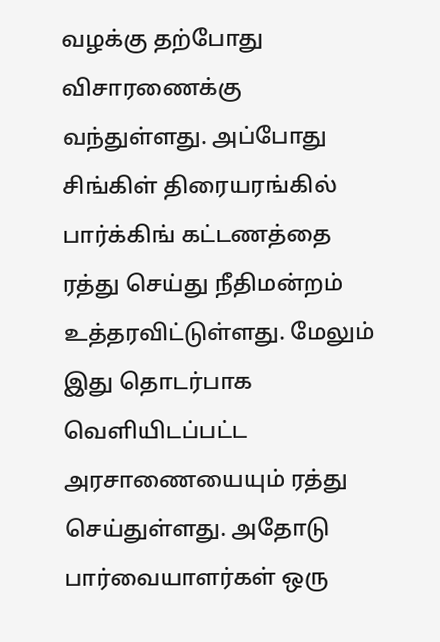வழக்கு தற்போது விசாரணைக்கு வந்துள்ளது. அப்போது சிங்கிள் திரையரங்கில் பார்க்கிங் கட்டணத்தை ரத்து செய்து நீதிமன்றம் உத்தரவிட்டுள்ளது. மேலும் இது தொடர்பாக வெளியிடப்பட்ட அரசாணையையும் ரத்து செய்துள்ளது. அதோடு பார்வையாளர்கள் ஒரு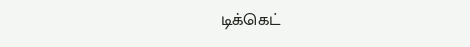டிக்கெட்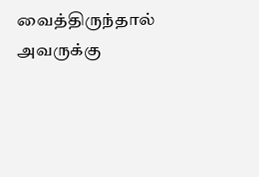வைத்திருந்தால் அவருக்கு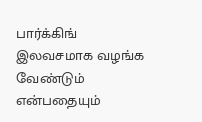பார்க்கிங் இலவசமாக வழங்க வேண்டும் என்பதையும்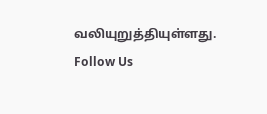வலியுறுத்தியுள்ளது.
Follow Us